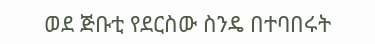ወደ ጅቡቲ የደርስው ስንዴ በተባበሩት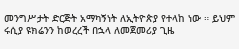መንግሥታት ድርጅት አማካኝነት ለኢትዮጵያ የተላከ ነው ። ይህም ሩሲያ ዩክሬንን ከወረረች በኋላ ለመጀመሪያ ጊዜ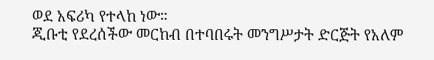ወደ አፍሪካ የተላከ ነው።
ጂቡቲ የደረሰችው መርከብ በተባበሩት መንግሥታት ድርጅት የአለም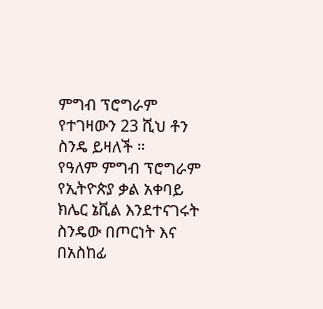ምግብ ፕሮግራም የተገዛውን 23 ሺህ ቶን ስንዴ ይዛለች ።
የዓለም ምግብ ፕሮግራም የኢትዮጵያ ቃል አቀባይ ክሌር ኔቪል እንደተናገሩት ስንዴው በጦርነት እና በአስከፊ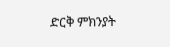ድርቅ ምክንያት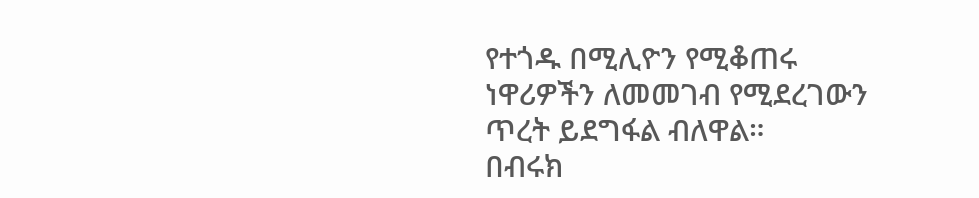የተጎዱ በሚሊዮን የሚቆጠሩ ነዋሪዎችን ለመመገብ የሚደረገውን ጥረት ይደግፋል ብለዋል።
በብሩክ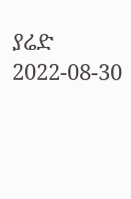ያሬድ
2022-08-30